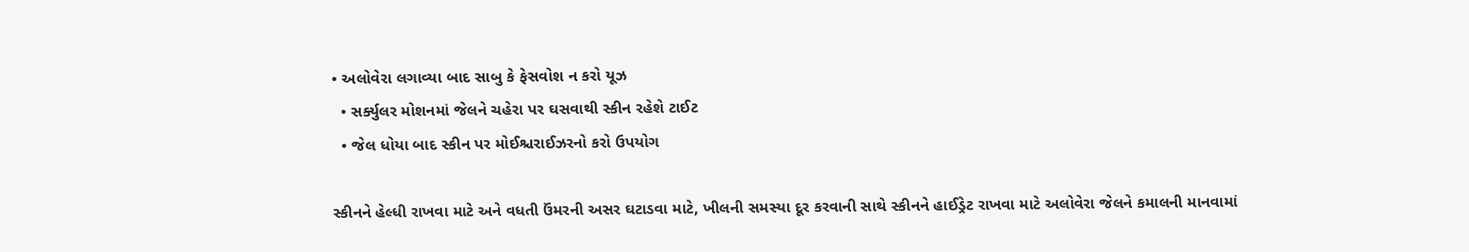• અલોવેરા લગાવ્યા બાદ સાબુ કે ફેસવોશ ન કરો યૂઝ
  • સર્ક્યુલર મોશનમાં જેલને ચહેરા પર ઘસવાથી સ્કીન રહેશે ટાઈટ
  • જેલ ધોયા બાદ સ્કીન પર મોઈશ્ચરાઈઝરનો કરો ઉપયોગ

સ્કીનને હેલ્ધી રાખવા માટે અને વધતી ઉંમરની અસર ઘટાડવા માટે, ખીલની સમસ્યા દૂર કરવાની સાથે સ્કીનને હાઈડ્રેટ રાખવા માટે અલોવેરા જેલને કમાલની માનવામાં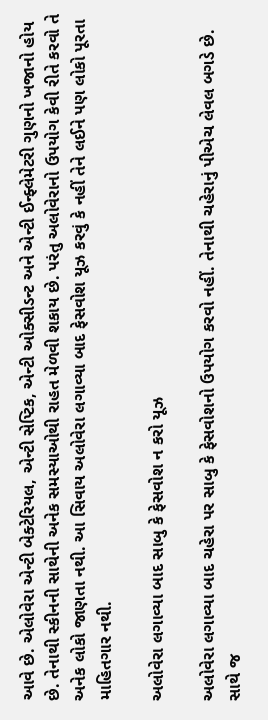આવે છે. એલોવેરા એન્ટી બેક્ટેરિયલ, એન્ટી સેપ્ટિક, એન્ટી ઓક્સીડન્ટ અને એન્ટી ઈન્ફ્લેમેટરી ગુણનો ખજાનો હોય છે. તેનાથી સ્કીનની સાથેની અનેક સમસ્યાઓથી રાહત મેળવી શકાય છે. પરંતુ અલોવેરાનો ઉપયોગ કેવી રીતે કરવો તે અનેક લોકો જાણતા નથી. આ સિવાય અલોવેરા લગાવ્યા બાદ ફેસવોશ યૂઝ કરવું કે નહીં તેને લઈને પણ લોકો પૂરતા માહિતગાર નથી.

અલોવેરા લગાવ્યા બાદ સાબુ કે ફેસવોશ ન કરો યૂઝ

અલોવેરા લગાવ્યા બાદ ચહેરા પર સાબુ કે ફેસવોશનો ઉપયોગ કરવો નહીં. તેનાથી ચહેરાનું પીએચ લેવલ બગડે છે. સાથે જ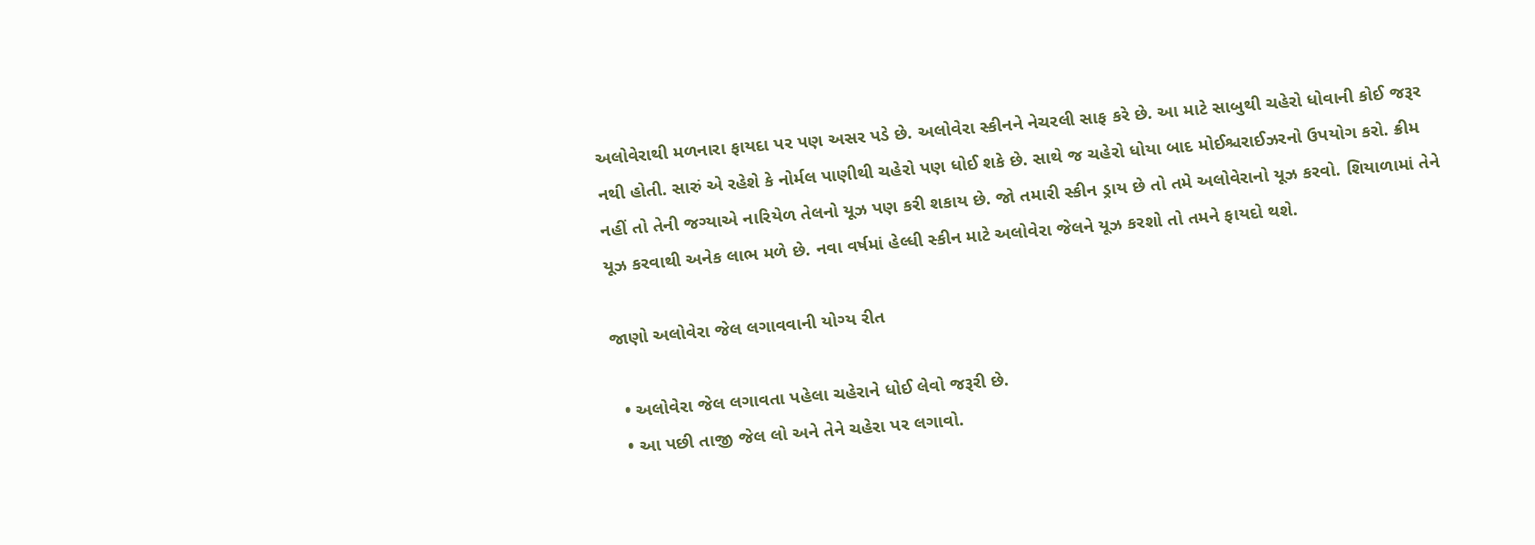અલોવેરાથી મળનારા ફાયદા પર પણ અસર પડે છે. અલોવેરા સ્કીનને નેચરલી સાફ કરે છે. આ માટે સાબુથી ચહેરો ધોવાની કોઈ જરૂર નથી હોતી. સારું એ રહેશે કે નોર્મલ પાણીથી ચહેરો પણ ધોઈ શકે છે. સાથે જ ચહેરો ધોયા બાદ મોઈશ્ચરાઈઝરનો ઉપયોગ કરો. ક્રીમ નહીં તો તેની જગ્યાએ નારિયેળ તેલનો યૂઝ પણ કરી શકાય છે. જો તમારી સ્કીન ડ્રાય છે તો તમે અલોવેરાનો યૂઝ કરવો. શિયાળામાં તેને યૂઝ કરવાથી અનેક લાભ મળે છે. નવા વર્ષમાં હેલ્ધી સ્કીન માટે અલોવેરા જેલને યૂઝ કરશો તો તમને ફાયદો થશે.

જાણો અલોવેરા જેલ લગાવવાની યોગ્ય રીત

  • અલોવેરા જેલ લગાવતા પહેલા ચહેરાને ધોઈ લેવો જરૂરી છે.
  • આ પછી તાજી જેલ લો અને તેને ચહેરા પર લગાવો.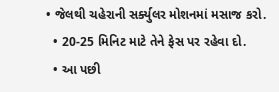• જેલથી ચહેરાની સર્ક્યુલર મોશનમાં મસાજ કરો.
  • 20-25 મિનિટ માટે તેને ફેસ પર રહેવા દો.
  • આ પછી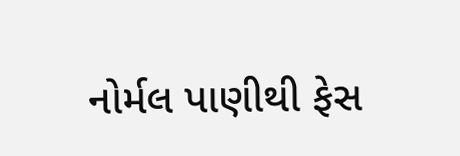નોર્મલ પાણીથી ફેસ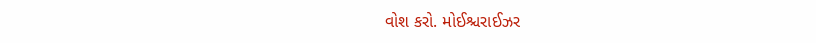વોશ કરો. મોઈશ્ચરાઈઝર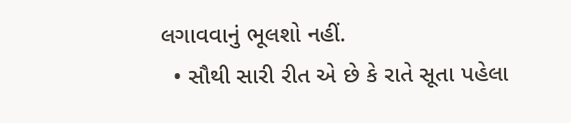લગાવવાનું ભૂલશો નહીં.
  • સૌથી સારી રીત એ છે કે રાતે સૂતા પહેલા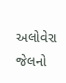અલોવેરા જેલનો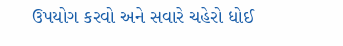ઉપયોગ કરવો અને સવારે ચહેરો ધોઈ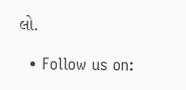લો.

  • Follow us on: